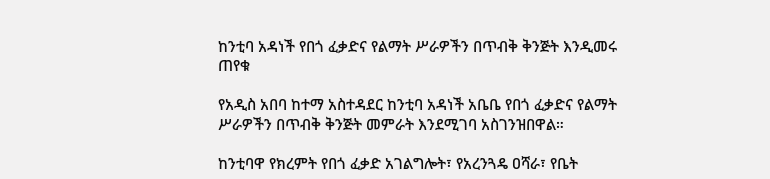ከንቲባ አዳነች የበጎ ፈቃድና የልማት ሥራዎችን በጥብቅ ቅንጅት እንዲመሩ ጠየቁ

የአዲስ አበባ ከተማ አስተዳደር ከንቲባ አዳነች አቤቤ የበጎ ፈቃድና የልማት ሥራዎችን በጥብቅ ቅንጅት መምራት እንደሚገባ አስገንዝበዋል።

ከንቲባዋ የክረምት የበጎ ፈቃድ አገልግሎት፣ የአረንጓዴ ዐሻራ፣ የቤት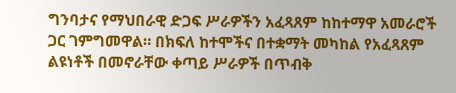ግንባታና የማህበራዊ ድጋፍ ሥራዎችን አፈጻጸም ከከተማዋ አመራሮች ጋር ገምግመዋል። በክፍለ ከተሞችና በተቋማት መካከል የአፈጻጸም ልዩነቶች በመኖራቸው ቀጣይ ሥራዎች በጥብቅ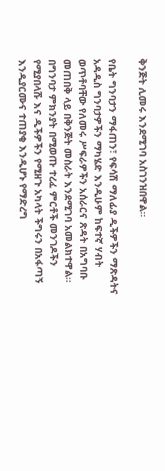ቅንጅት ሊመሩ እንደሚገባ አስገንዝበዋል።

የቤት ግንባታን ማፋጠን፣ የፍሳሽ ማለፊያ ዲችዎችን ማጽዳትና አዳዲስ ግንባታዎችን ማካሄድ እንዲሁም ከፍተኛ ሃብት ወጥቶባቸው የለመሩ ሥፍራዎችን አሰራርና ጽዳት በአግባቡ መጠበቅ ላይ በቅንጅት መስራት እንደሚገባ አመልክተዋል። በግንባታ ምክንያት በሚወጡ ተረፈ ምርቶች መንገዶችን የሚያበላሹ እና ዲችዎችን የሚዘጉ አካላት ችግሩን በአፋጣኝ እንዲያርሙና ተጠያቂ እንዲሆኑ የማድረግ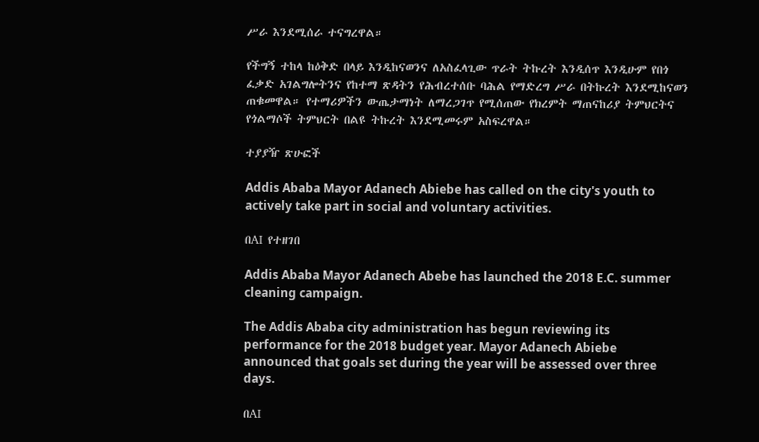ሥራ እንደሚሰራ ተናግረዋል።

የችግኝ ተከላ ከዕቅድ በላይ እንዲከናወንና ለአስፈላጊው ጥራት ትኩረት እንዲሰጥ እንዲሁም የበጎ ፈቃድ አገልግሎትንና የከተማ ጽዳትን የሕብረተሰቡ ባሕል የማድረግ ሥራ በትኩረት እንደሚከናወን ጠቁመዋል። የተማሪዎችን ውጤታማነት ለማረጋገጥ የሚሰጠው የክረምት ማጠናከሪያ ትምህርትና የጎልማሶች ትምህርት በልዩ ትኩረት እንደሚመሩም አስፍረዋል።

ተያያዥ ጽሁፎች

Addis Ababa Mayor Adanech Abiebe has called on the city's youth to actively take part in social and voluntary activities.

በAI የተዘገበ

Addis Ababa Mayor Adanech Abebe has launched the 2018 E.C. summer cleaning campaign.

The Addis Ababa city administration has begun reviewing its performance for the 2018 budget year. Mayor Adanech Abiebe announced that goals set during the year will be assessed over three days.

በAI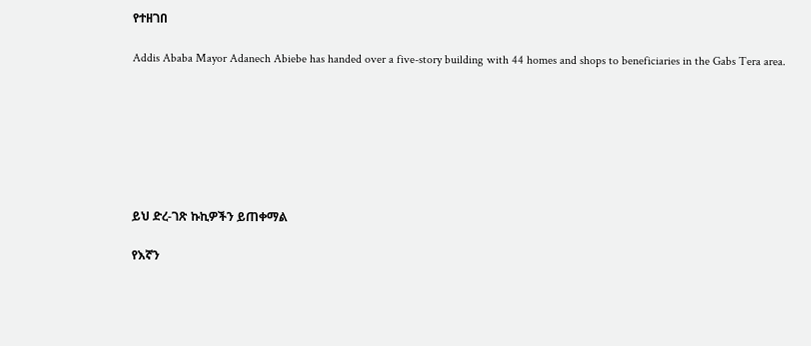የተዘገበ

Addis Ababa Mayor Adanech Abiebe has handed over a five-story building with 44 homes and shops to beneficiaries in the Gabs Tera area.







ይህ ድረ-ገጽ ኩኪዎችን ይጠቀማል

የእኛን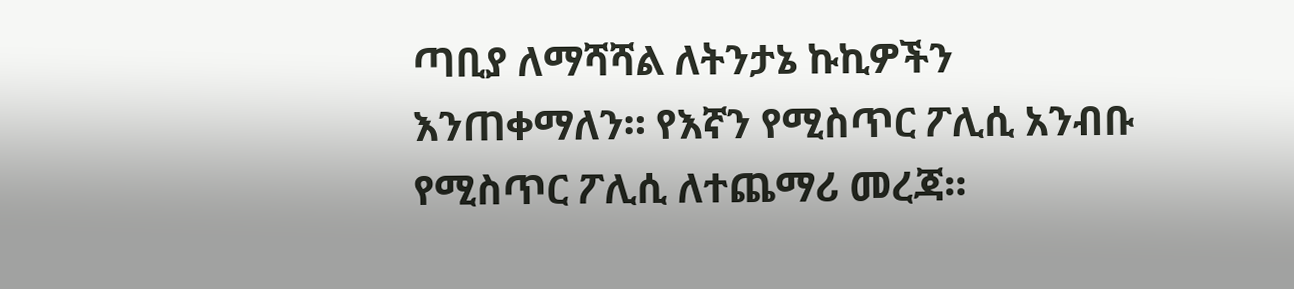ጣቢያ ለማሻሻል ለትንታኔ ኩኪዎችን እንጠቀማለን። የእኛን የሚስጥር ፖሊሲ አንብቡ የሚስጥር ፖሊሲ ለተጨማሪ መረጃ።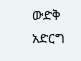ውድቅ አድርግ